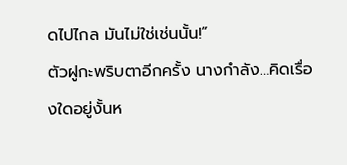ดไปไกล มันไม่ใช่เช่นนั้น!”
ตัวฝูกะพริบตาอีกครั้ง นางกำลัง…คิดเรื่องใดอยู่งั้นห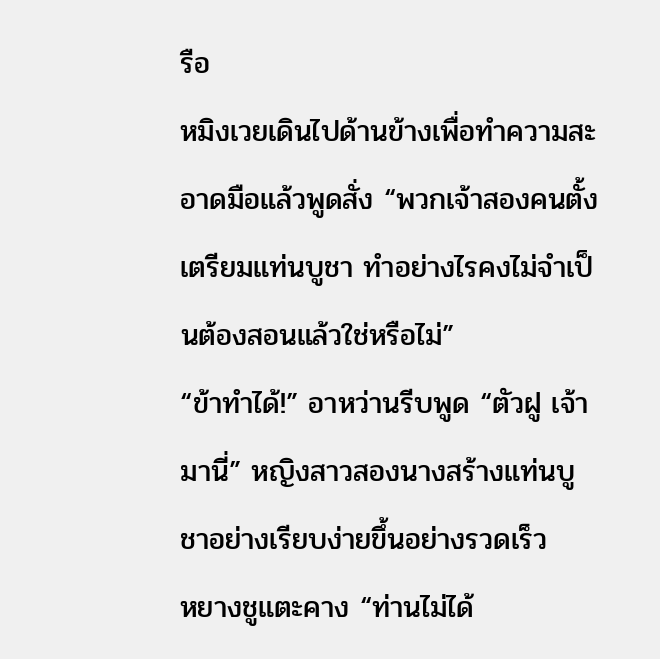รือ
หมิงเวยเดินไปด้านข้างเพื่อทำความสะอาดมือแล้วพูดสั่ง “พวกเจ้าสองคนตั้งเตรียมแท่นบูชา ทำอย่างไรคงไม่จำเป็นต้องสอนแล้วใช่หรือไม่”
“ข้าทำได้!” อาหว่านรีบพูด “ตัวฝู เจ้ามานี่” หญิงสาวสองนางสร้างแท่นบูชาอย่างเรียบง่ายขึ้นอย่างรวดเร็ว
หยางชูแตะคาง “ท่านไม่ได้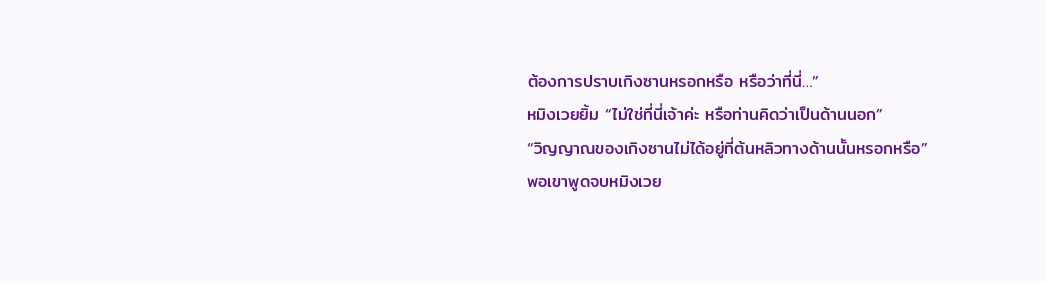ต้องการปราบเกิงซานหรอกหรือ หรือว่าที่นี่…”
หมิงเวยยิ้ม “ไม่ใช่ที่นี่เจ้าค่ะ หรือท่านคิดว่าเป็นด้านนอก”
“วิญญาณของเกิงซานไม่ได้อยู่ที่ต้นหลิวทางด้านนั้นหรอกหรือ”
พอเขาพูดจบหมิงเวย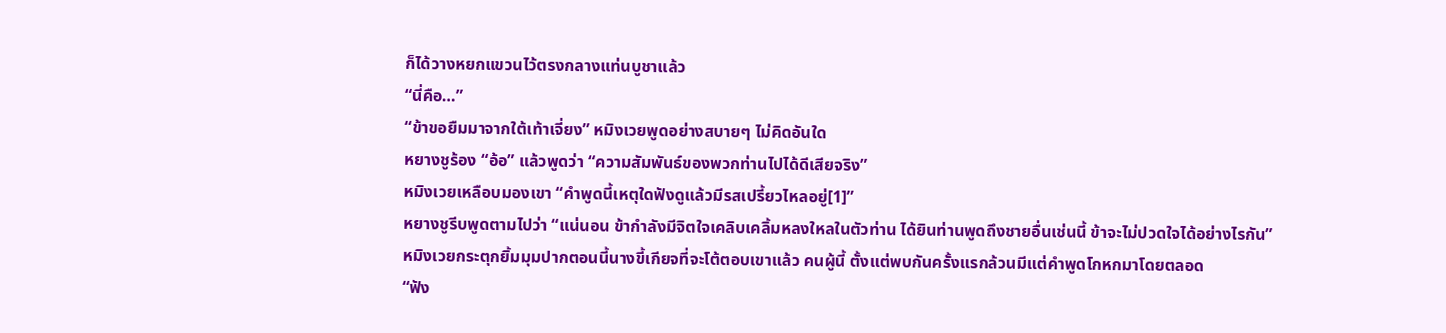ก็ได้วางหยกแขวนไว้ตรงกลางแท่นบูชาแล้ว
“นี่คือ…”
“ข้าขอยืมมาจากใต้เท้าเจี่ยง” หมิงเวยพูดอย่างสบายๆ ไม่คิดอันใด
หยางชูร้อง “อ้อ” แล้วพูดว่า “ความสัมพันธ์ของพวกท่านไปได้ดีเสียจริง”
หมิงเวยเหลือบมองเขา “คำพูดนี้เหตุใดฟังดูแล้วมีรสเปรี้ยวไหลอยู่[1]”
หยางชูรีบพูดตามไปว่า “แน่นอน ข้ากำลังมีจิตใจเคลิบเคลิ้มหลงใหลในตัวท่าน ได้ยินท่านพูดถึงชายอื่นเช่นนี้ ข้าจะไม่ปวดใจได้อย่างไรกัน”
หมิงเวยกระตุกยิ้มมุมปากตอนนี้นางขี้เกียจที่จะโต้ตอบเขาแล้ว คนผู้นี้ ตั้งแต่พบกันครั้งแรกล้วนมีแต่คำพูดโกหกมาโดยตลอด
“ฟัง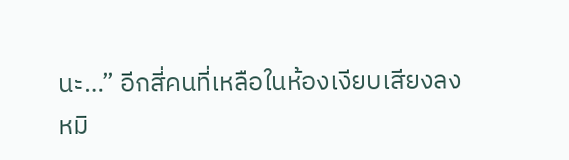นะ…” อีกสี่คนที่เหลือในห้องเงียบเสียงลง
หมิ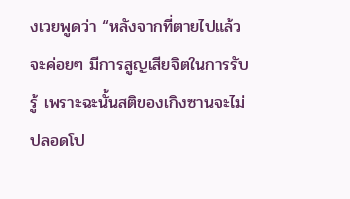งเวยพูดว่า “หลังจากที่ตายไปแล้วจะค่อยๆ มีการสูญเสียจิตในการรับรู้ เพราะฉะนั้นสติของเกิงซานจะไม่ปลอดโป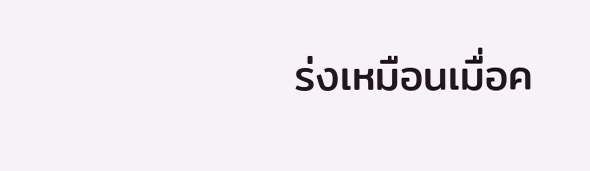ร่งเหมือนเมื่อค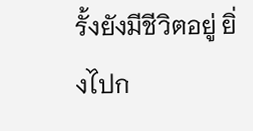รั้งยังมีชีวิตอยู่ ยิ่งไปก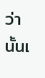ว่านั้นเ